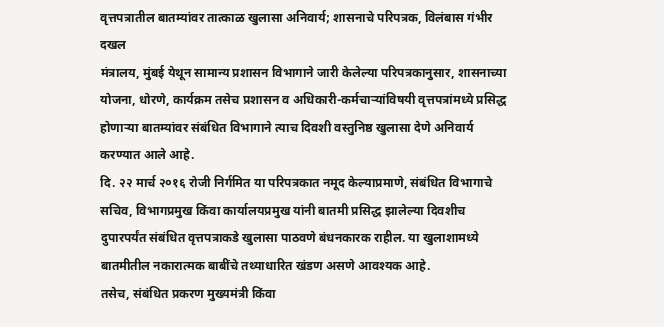वृत्तपत्रातील बातम्यांवर तात्काळ खुलासा अनिवार्य; शासनाचे परिपत्रक, विलंबास गंभीर दखल
मंत्रालय, मुंबई येथून सामान्य प्रशासन विभागाने जारी केलेल्या परिपत्रकानुसार, शासनाच्या योजना, धोरणे, कार्यक्रम तसेच प्रशासन व अधिकारी-कर्मचाऱ्यांविषयी वृत्तपत्रांमध्ये प्रसिद्ध होणाऱ्या बातम्यांवर संबंधित विभागाने त्याच दिवशी वस्तुनिष्ठ खुलासा देणे अनिवार्य करण्यात आले आहे.
दि. २२ मार्च २०१६ रोजी निर्गमित या परिपत्रकात नमूद केल्याप्रमाणे, संबंधित विभागाचे सचिव, विभागप्रमुख किंवा कार्यालयप्रमुख यांनी बातमी प्रसिद्ध झालेल्या दिवशीच दुपारपर्यंत संबंधित वृत्तपत्राकडे खुलासा पाठवणे बंधनकारक राहील. या खुलाशामध्ये बातमीतील नकारात्मक बाबींचे तथ्याधारित खंडण असणे आवश्यक आहे.
तसेच, संबंधित प्रकरण मुख्यमंत्री किंवा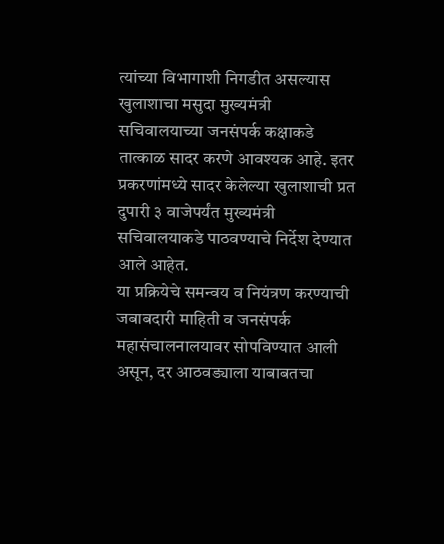त्यांच्या विभागाशी निगडीत असल्यास खुलाशाचा मसुदा मुख्यमंत्री सचिवालयाच्या जनसंपर्क कक्षाकडे तात्काळ सादर करणे आवश्यक आहे. इतर प्रकरणांमध्ये सादर केलेल्या खुलाशाची प्रत दुपारी ३ वाजेपर्यंत मुख्यमंत्री सचिवालयाकडे पाठवण्याचे निर्देश देण्यात आले आहेत.
या प्रक्रियेचे समन्वय व नियंत्रण करण्याची जबाबदारी माहिती व जनसंपर्क महासंचालनालयावर सोपविण्यात आली असून, दर आठवड्याला याबाबतचा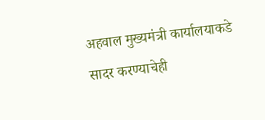अहवाल मुख्यमंत्री कार्यालयाकडे सादर करण्याचेही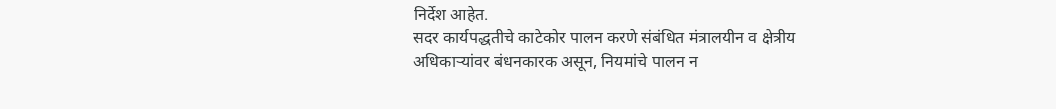निर्देश आहेत.
सदर कार्यपद्धतीचे काटेकोर पालन करणे संबंधित मंत्रालयीन व क्षेत्रीय अधिकाऱ्यांवर बंधनकारक असून, नियमांचे पालन न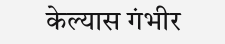केल्यास गंभीर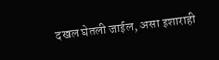दखल घेतली जाईल, असा इशाराही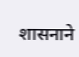शासनाने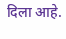दिला आहे.